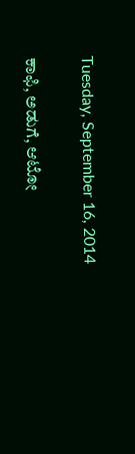Tuesday, September 16, 2014

ಕಾಫಿ, ಅಡುಗೆ, ಆಟೋ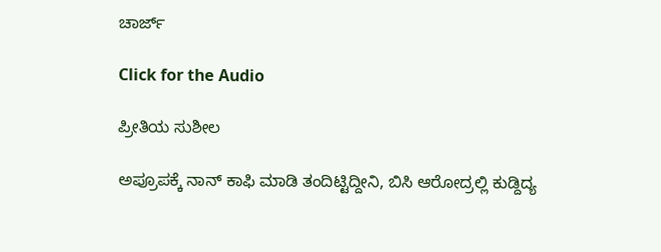ಚಾರ್ಜ್

Click for the Audio

ಪ್ರೀತಿಯ ಸುಶೀಲ

ಅಪ್ರೂಪಕ್ಕೆ ನಾನ್ ಕಾಫಿ ಮಾಡಿ ತಂದಿಟ್ಟಿದ್ದೀನಿ, ಬಿಸಿ ಆರೋದ್ರಲ್ಲಿ ಕುಡ್ದಿದ್ಯ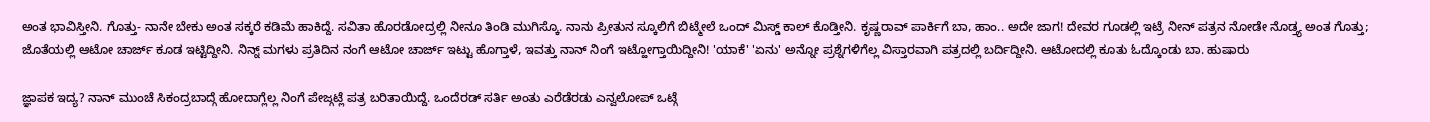ಅಂತ ಭಾವಿಸ್ತೀನಿ. ಗೊತ್ತು- ನಾನೇ ಬೇಕು ಅಂತ ಸಕ್ಕರೆ ಕಡಿಮೆ ಹಾಕಿದ್ದೆ. ಸವಿತಾ ಹೊರಡೋದ್ರಲ್ಲಿ ನೀನೂ ತಿಂಡಿ ಮುಗಿಸ್ಕೊ. ನಾನು ಪ್ರೀತುನ ಸ್ಕೂಲಿಗೆ ಬಿಟ್ಮೇಲೆ ಒಂದ್ ಮಿಸ್ಡ್ ಕಾಲ್ ಕೊಡ್ತೀನಿ. ಕೃಷ್ಣರಾವ್ ಪಾರ್ಕಿಗೆ ಬಾ, ಹಾಂ.. ಅದೇ ಜಾಗ! ದೇವರ ಗೂಡಲ್ಲಿ ಇಟ್ರೆ ನೀನ್ ಪತ್ರನ ನೋಡೇ ನೊಡ್ತ್ಯ ಅಂತ ಗೊತ್ತು; ಜೊತೆಯಲ್ಲಿ ಆಟೋ ಚಾರ್ಜ್ ಕೂಡ ಇಟ್ಟಿದ್ದೀನಿ. ನಿನ್ನ್ ಮಗಳು ಪ್ರತಿದಿನ ನಂಗೆ ಆಟೋ ಚಾರ್ಜ್ ಇಟ್ಟು ಹೊಗ್ತಾಳೆ, ಇವತ್ತು ನಾನ್ ನಿಂಗೆ ಇಟ್ಹೋಗ್ತಾಯಿದ್ದೀನಿ! 'ಯಾಕೆ' 'ಏನು' ಅನ್ನೋ ಪ್ರಶ್ನೆಗಳಿಗೆಲ್ಲ ವಿಸ್ತಾರವಾಗಿ ಪತ್ರದಲ್ಲಿ ಬರ್ದಿದ್ದೀನಿ. ಆಟೋದಲ್ಲಿ ಕೂತು ಓದ್ಕೊಂಡು ಬಾ. ಹುಷಾರು

ಜ್ಞಾಪಕ ಇದ್ಯ? ನಾನ್ ಮುಂಚೆ ಸಿಕಂದ್ರಬಾದ್ಗೆ ಹೋದಾಗ್ಲೆಲ್ಲ ನಿಂಗೆ ಪೇಜ್ಗಟ್ಲೆ ಪತ್ರ ಬರಿತಾಯಿದ್ದೆ. ಒಂದೆರಡ್ ಸರ್ತಿ ಅಂತು ಎರೆಡೆರಡು ಎನ್ವಲೋಪ್ ಒಟ್ಗೆ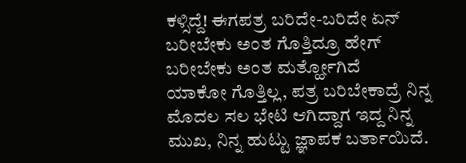ಕಳ್ಸಿದ್ದೆ! ಈಗಪತ್ರ ಬರಿದೇ-ಬರಿದೇ ಏನ್ ಬರೀಬೇಕು ಅಂತ ಗೊತ್ತಿದ್ರೂ ಹೇಗ್ ಬರೀಬೇಕು ಅಂತ ಮರ್ತ್ಹೋಗಿದೆ
ಯಾಕೋ ಗೊತ್ತಿಲ್ಲ, ಪತ್ರ ಬರಿಬೇಕಾದ್ರೆ ನಿನ್ನ ಮೊದಲ ಸಲ ಭೇಟಿ ಆಗಿದ್ದಾಗ ಇದ್ದ ನಿನ್ನ ಮುಖ, ನಿನ್ನ ಹುಟ್ಟು ಜ್ಞಾಪಕ ಬರ್ತಾಯಿದೆ.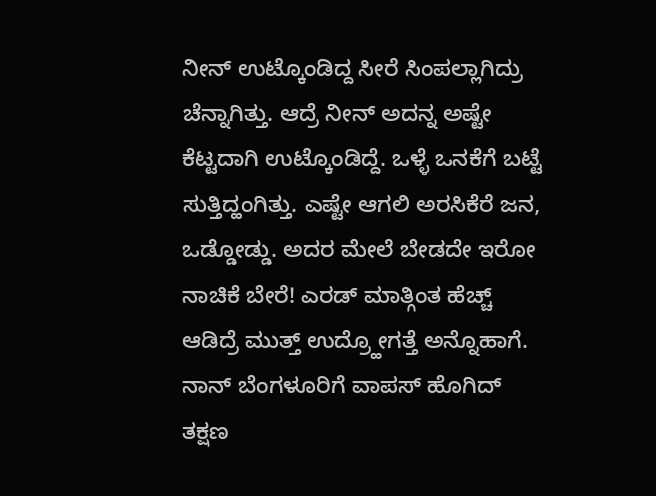ನೀನ್ ಉಟ್ಕೊಂಡಿದ್ದ ಸೀರೆ ಸಿಂಪಲ್ಲಾಗಿದ್ರು ಚೆನ್ನಾಗಿತ್ತು. ಆದ್ರೆ ನೀನ್ ಅದನ್ನ ಅಷ್ಟೇ ಕೆಟ್ಟದಾಗಿ ಉಟ್ಕೊಂಡಿದ್ದೆ. ಒಳ್ಳೆ ಒನಕೆಗೆ ಬಟ್ಟೆ ಸುತ್ತಿದ್ಹಂಗಿತ್ತು. ಎಷ್ಟೇ ಆಗಲಿ ಅರಸಿಕೆರೆ ಜನ, ಒಡ್ಡೋಡ್ಡು. ಅದರ ಮೇಲೆ ಬೇಡದೇ ಇರೋ ನಾಚಿಕೆ ಬೇರೆ! ಎರಡ್ ಮಾತ್ಗಿಂತ ಹೆಚ್ಚ್ ಆಡಿದ್ರೆ ಮುತ್ತ್ ಉದ್ರ್ಹೋಗತ್ತೆ ಅನ್ನೊಹಾಗೆ. ನಾನ್ ಬೆಂಗಳೂರಿಗೆ ವಾಪಸ್ ಹೊಗಿದ್ ತಕ್ಷಣ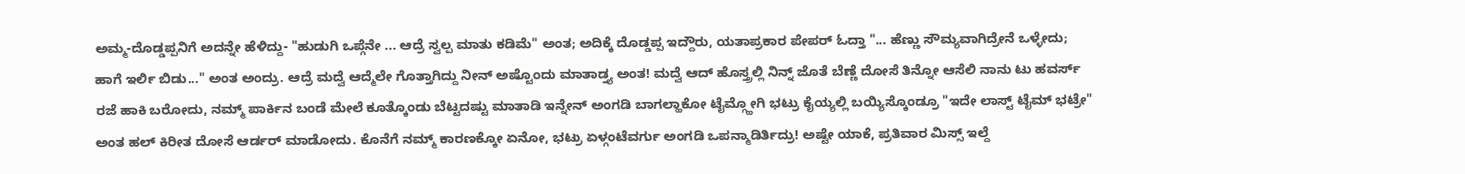ಅಮ್ಮ-ದೊಡ್ಡಪ್ಪನಿಗೆ ಅದನ್ನೇ ಹೆಳಿದ್ದು- "ಹುಡುಗಿ ಒಪ್ಗೆನೇ ... ಆದ್ರೆ ಸ್ವಲ್ಪ ಮಾತು ಕಡಿಮೆ" ಅಂತ; ಅದಿಕ್ಕೆ ದೊಡ್ಡಪ್ಪ ಇದ್ದೌರು, ಯತಾಪ್ರಕಾರ ಪೇಪರ್ ಓದ್ತಾ "... ಹೆಣ್ಣು ಸೌಮ್ಯವಾಗಿದ್ರೇನೆ ಒಳ್ಳೇದು; ಹಾಗೆ ಇರ್ಲಿ ಬಿಡು..." ಅಂತ ಅಂದ್ರು. ಆದ್ರೆ ಮದ್ವೆ ಆದ್ಮೆಲೇ ಗೊತ್ತಾಗಿದ್ದು ನೀನ್ ಅಷ್ಟೊಂದು ಮಾತಾಡ್ತ್ಯ ಅಂತ! ಮದ್ವೆ ಆದ್ ಹೊಸ್ತ್ರಲ್ಲಿ ನಿನ್ನ್ ಜೊತೆ ಬೆಣ್ಣೆ ದೋಸೆ ತಿನ್ನೋ ಆಸೆಲಿ ನಾನು ಟು ಹವರ್ಸ್ ರಜೆ ಹಾಕಿ ಬರೋದು, ನಮ್ಮ್ ಪಾರ್ಕಿನ ಬಂಡೆ ಮೇಲೆ ಕೂತ್ಕೊಂಡು ಬೆಟ್ಟದಷ್ಟು ಮಾತಾಡಿ ಇನ್ನೇನ್ ಅಂಗಡಿ ಬಾಗಲ್ಹಾಕೋ ಟೈಮ್ಗ್ಹೋಗಿ ಭಟ್ರು ಕೈಯ್ಯಲ್ಲಿ ಬಯ್ಯಿಸ್ಕೊಂಡ್ರೂ "ಇದೇ ಲಾಸ್ಟ್ ಟೈಮ್ ಭಟ್ರೇ" ಅಂತ ಹಲ್ ಕಿರೀತ ದೋಸೆ ಆರ್ಡರ್ ಮಾಡೋದು. ಕೊನೆಗೆ ನಮ್ಮ್ ಕಾರಣಕ್ಕೋ ಏನೋ, ಭಟ್ರು ಏಳ್ಗಂಟೆವರ್ಗು ಅಂಗಡಿ ಒಪನ್ಮಾಡಿರ್ತಿದ್ರು! ಅಷ್ಟೇ ಯಾಕೆ, ಪ್ರತಿವಾರ ಮಿಸ್ಸ್ ಇಲ್ದೆ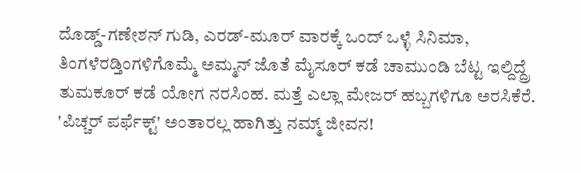ದೊಡ್ಡ್-ಗಣೇಶನ್ ಗುಡಿ, ಎರಡ್-ಮೂರ್ ವಾರಕ್ಕೆ ಒಂದ್ ಒಳ್ಳೆ ಸಿನಿಮಾ, ತಿಂಗಳೆರಡ್ತಿಂಗಳಿಗೊಮ್ಮೆ ಅಮ್ಮನ್ ಜೊತೆ ಮೈಸೂರ್ ಕಡೆ ಚಾಮುಂಡಿ ಬೆಟ್ಟ ಇಲ್ದಿದ್ದ್ರೆ ತುಮಕೂರ್ ಕಡೆ ಯೋಗ ನರಸಿಂಹ. ಮತ್ತೆ ಎಲ್ಲಾ ಮೇಜರ್ ಹಬ್ಬಗಳಿಗೂ ಅರಸಿಕೆರೆ. 'ಪಿಚ್ಚರ್ ಪರ್ಫೆಕ್ಟ್' ಅಂತಾರಲ್ಲ ಹಾಗಿತ್ತು ನಮ್ಮ್ ಜೀವನ!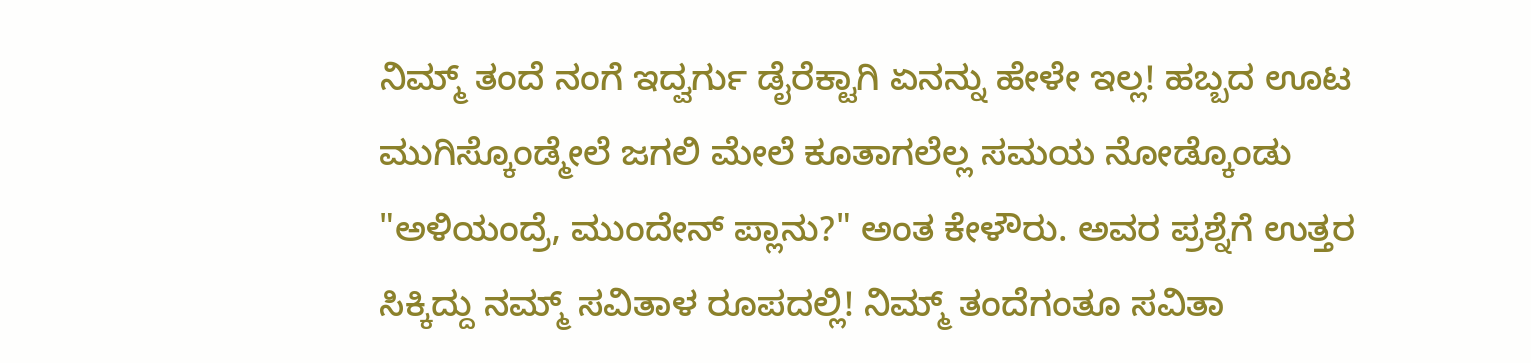ನಿಮ್ಮ್ ತಂದೆ ನಂಗೆ ಇದ್ವರ್ಗು ಡೈರೆಕ್ಟಾಗಿ ಏನನ್ನು ಹೇಳೇ ಇಲ್ಲ! ಹಬ್ಬದ ಊಟ ಮುಗಿಸ್ಕೊಂಡ್ಮೇಲೆ ಜಗಲಿ ಮೇಲೆ ಕೂತಾಗಲೆಲ್ಲ ಸಮಯ ನೋಡ್ಕೊಂಡು "ಅಳಿಯಂದ್ರೆ, ಮುಂದೇನ್ ಪ್ಲಾನು?" ಅಂತ ಕೇಳೌರು. ಅವರ ಪ್ರಶ್ನೆಗೆ ಉತ್ತರ ಸಿಕ್ಕಿದ್ದು ನಮ್ಮ್ ಸವಿತಾಳ ರೂಪದಲ್ಲಿ! ನಿಮ್ಮ್ ತಂದೆಗಂತೂ ಸವಿತಾ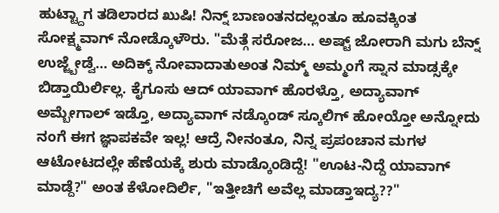ಹುಟ್ಟ್ದಾಗ ತಡಿಲಾರದ ಖುಷಿ! ನಿನ್ನ್ ಬಾಣಂತನದಲ್ಲಂತೂ ಹೂವಕ್ಕಿಂತ ಸೋಕ್ಷ್ಮವಾಗ್ ನೋಡ್ಕೊಳೌರು. "ಮೆತ್ಗೆ ಸರೋಜ... ಅಷ್ಟ್ ಜೋರಾಗಿ ಮಗು ಬೆನ್ನ್ ಉಜ್ಜ್ಬೇಡ್ವೆ... ಅದಿಕ್ಕ್ ನೋವಾದಾತುಅಂತ ನಿಮ್ಮ್ ಅಮ್ಮಂಗೆ ಸ್ನಾನ ಮಾಡ್ಸಕ್ಕೇ ಬಿಡ್ತಾಯಿರ್ಲಿಲ್ಲ. ಕೈಗೂಸು ಆದ್ ಯಾವಾಗ್ ಹೊರಳ್ತೊ, ಅದ್ಯಾವಾಗ್ ಅಮ್ಬೇಗಾಲ್ ಇಡ್ತೊ, ಅದ್ಯಾವಾಗ್ ನಡ್ಕೊಂಡ್ ಸ್ಕೂಲಿಗ್ ಹೋಯ್ತೋ ಅನ್ನೋದು ನಂಗೆ ಈಗ ಜ್ಞಾಪಕವೇ ಇಲ್ಲ! ಆದ್ರೆ ನೀನಂತೂ, ನಿನ್ನ ಪ್ರಪಂಚಾನ ಮಗಳ ಆಟೋಟದಲ್ಲೇ ಹೆಣೆಯಕ್ಕೆ ಶುರು ಮಾಡ್ಕೊಂಡಿದ್ದೆ! "ಊಟ-ನಿದ್ದೆ ಯಾವಾಗ್ ಮಾಡ್ದೆ?" ಅಂತ ಕೆಳೋದಿರ್ಲಿ, "ಇತ್ತೀಚಿಗೆ ಅವೆಲ್ಲ ಮಾಡ್ತಾಇದ್ಯ??"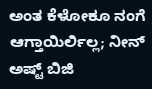ಅಂತ ಕೆಳೋಕೂ ನಂಗೆ ಆಗ್ತಾಯಿರ್ಲಿಲ್ಲ; ನೀನ್ ಅಷ್ಟ್ ಬಿಜಿ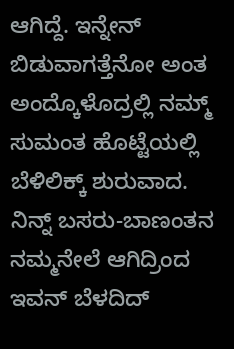ಆಗಿದ್ದೆ. ಇನ್ನೇನ್ ಬಿಡುವಾಗತ್ತೆನೋ ಅಂತ ಅಂದ್ಕೊಳೊದ್ರಲ್ಲಿ ನಮ್ಮ್ ಸುಮಂತ ಹೊಟ್ಟೆಯಲ್ಲಿ ಬೆಳಿಲಿಕ್ಕ್ ಶುರುವಾದ. ನಿನ್ನ್ ಬಸರು-ಬಾಣಂತನ ನಮ್ಮನೇಲೆ ಆಗಿದ್ರಿಂದ ಇವನ್ ಬೆಳದಿದ್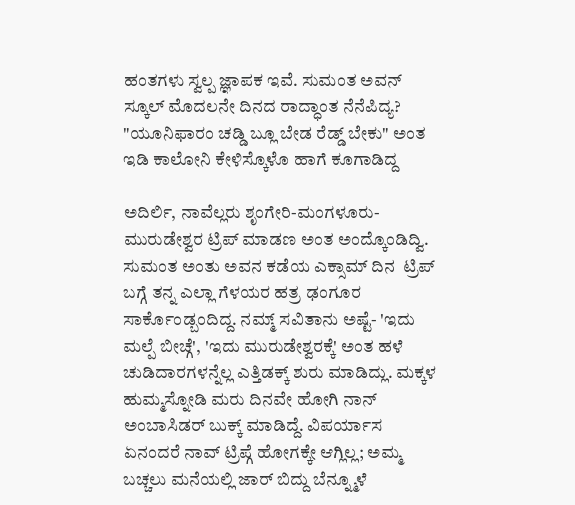ಹಂತಗಳು ಸ್ವಲ್ಪ ಜ್ಞಾಪಕ ಇವೆ. ಸುಮಂತ ಅವನ್ ಸ್ಕೂಲ್ ಮೊದಲನೇ ದಿನದ ರಾದ್ಧಾಂತ ನೆನೆಪಿದ್ಯ? "ಯೂನಿಫಾರಂ ಚಡ್ಡಿ ಬ್ಲೂ ಬೇಡ ರೆಡ್ಡ್ ಬೇಕು" ಅಂತ ಇಡಿ ಕಾಲೋನಿ ಕೇಳಿಸ್ಕೊಳೊ ಹಾಗೆ ಕೂಗಾಡಿದ್ದ

ಅದಿರ್ಲಿ, ನಾವೆಲ್ಲರು ಶೃಂಗೇರಿ-ಮಂಗಳೂರು-ಮುರುಡೇಶ್ವರ ಟ್ರಿಪ್ ಮಾಡಣ ಅಂತ ಅಂದ್ಕೊಂಡಿದ್ವಿ. ಸುಮಂತ ಅಂತು ಅವನ ಕಡೆಯ ಎಕ್ಸಾಮ್ ದಿನ  ಟ್ರಿಪ್ ಬಗ್ಗೆ ತನ್ನ ಎಲ್ಲಾ ಗೆಳಯರ ಹತ್ರ ಢಂಗೂರ ಸಾರ್ಕೊಂಡ್ಬಂದಿದ್ದ. ನಮ್ಮ್ ಸವಿತಾನು ಅಷ್ಟೆ- 'ಇದು ಮಲ್ಪೆ ಬೀಚ್ಗೆ', 'ಇದು ಮುರುಡೇಶ್ವರಕ್ಕೆ' ಅಂತ ಹಳೆ ಚುಡಿದಾರಗಳನ್ನೆಲ್ಲ ಎತ್ತಿಡಕ್ಕ್ ಶುರು ಮಾಡಿದ್ಲು. ಮಕ್ಕಳ ಹುಮ್ಮಸ್ನೋಡಿ ಮರು ದಿನವೇ ಹೋಗಿ ನಾನ್ ಅಂಬಾಸಿಡರ್ ಬುಕ್ಕ್ ಮಾಡಿದ್ದೆ. ವಿಪರ್ಯಾಸ ಏನಂದರೆ ನಾವ್ ಟ್ರಿಪ್ಗೆ ಹೋಗಕ್ಕೇ ಆಗ್ಲಿಲ್ಲ; ಅಮ್ಮ ಬಚ್ಚಲು ಮನೆಯಲ್ಲಿ ಜಾರ್ ಬಿದ್ದು ಬೆನ್ನ್ಮೂಳೆ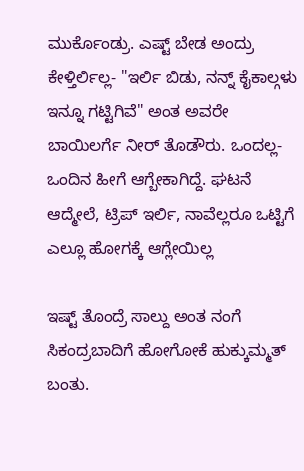ಮುರ್ಕೊಂಡ್ರು. ಎಷ್ಟ್ ಬೇಡ ಅಂದ್ರು ಕೇಳ್ತಿರ್ಲಿಲ್ಲ- "ಇರ್ಲಿ ಬಿಡು, ನನ್ನ್ ಕೈಕಾಲ್ಗಳು ಇನ್ನೂ ಗಟ್ಟಿಗಿವೆ" ಅಂತ ಅವರೇ ಬಾಯಿಲರ್ಗೆ ನೀರ್ ತೊಡೌರು. ಒಂದಲ್ಲ-ಒಂದಿನ ಹೀಗೆ ಆಗ್ಬೇಕಾಗಿದ್ದೆ. ಘಟನೆ ಆದ್ಮೇಲೆ, ಟ್ರಿಪ್ ಇರ್ಲಿ, ನಾವೆಲ್ಲರೂ ಒಟ್ಟಿಗೆ ಎಲ್ಲೂ ಹೋಗಕ್ಕೆ ಆಗ್ಲೇಯಿಲ್ಲ

ಇಷ್ಟ್ ತೊಂದ್ರೆ ಸಾಲ್ದು ಅಂತ ನಂಗೆ ಸಿಕಂದ್ರಬಾದಿಗೆ ಹೋಗೋಕೆ ಹುಕ್ಕುಮ್ಮತ್ ಬಂತು.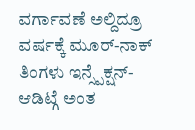ವರ್ಗಾವಣೆ ಅಲ್ದಿದ್ರೂ ವರ್ಷಕ್ಕೆ ಮೂರ್-ನಾಕ್ ತಿಂಗಳು ಇನ್ಸ್ಪೆಕ್ಷನ್-ಆಡಿಟ್ಗೆ ಅಂತ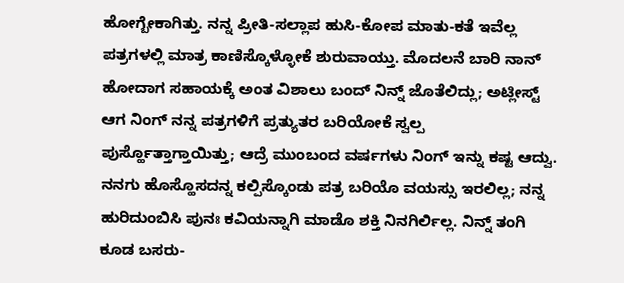ಹೋಗ್ಬೇಕಾಗಿತ್ತು. ನನ್ನ ಪ್ರೀತಿ-ಸಲ್ಲಾಪ ಹುಸಿ-ಕೋಪ ಮಾತು-ಕತೆ ಇವೆಲ್ಲ ಪತ್ರಗಳಲ್ಲಿ ಮಾತ್ರ ಕಾಣಿಸ್ಕೊಳ್ಳೋಕೆ ಶುರುವಾಯ್ತು. ಮೊದಲನೆ ಬಾರಿ ನಾನ್ ಹೋದಾಗ ಸಹಾಯಕ್ಕೆ ಅಂತ ವಿಶಾಲು ಬಂದ್ ನಿನ್ನ್ ಜೊತೆಲಿದ್ಲು; ಅಟ್ಲೀಸ್ಟ್ ಆಗ ನಿಂಗ್ ನನ್ನ ಪತ್ರಗಳಿಗೆ ಪ್ರತ್ಯುತರ ಬರಿಯೋಕೆ ಸ್ವಲ್ಪ ಪುರ್ಸ್ಹೊತ್ತಾಗ್ತಾಯಿತ್ತು; ಆದ್ರೆ ಮುಂಬಂದ ವರ್ಷಗಳು ನಿಂಗ್ ಇನ್ನು ಕಷ್ಟ ಆದ್ವು. ನನಗು ಹೊಸ್ಹೊಸದನ್ನ ಕಲ್ಪಿಸ್ಕೊಂಡು ಪತ್ರ ಬರಿಯೊ ವಯಸ್ಸು ಇರಲಿಲ್ಲ; ನನ್ನ ಹುರಿದುಂಬಿಸಿ ಪುನಃ ಕವಿಯನ್ನಾಗಿ ಮಾಡೊ ಶಕ್ತಿ ನಿನಗಿರ್ಲಿಲ್ಲ. ನಿನ್ನ್ ತಂಗಿ ಕೂಡ ಬಸರು-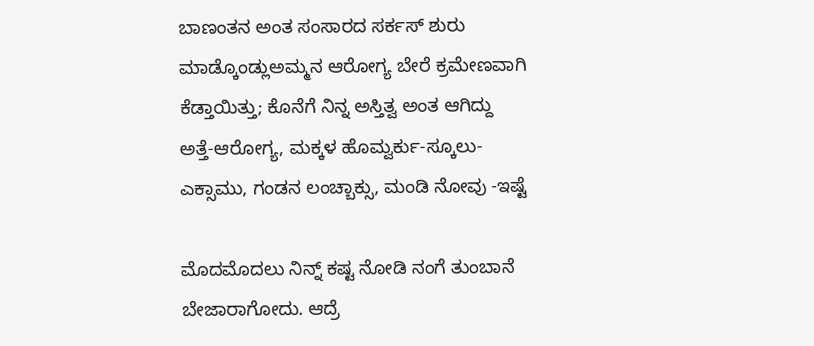ಬಾಣಂತನ ಅಂತ ಸಂಸಾರದ ಸರ್ಕಸ್ ಶುರು ಮಾಡ್ಕೊಂಡ್ಲುಅಮ್ಮನ ಆರೋಗ್ಯ ಬೇರೆ ಕ್ರಮೇಣವಾಗಿ ಕೆಡ್ತಾಯಿತ್ತು; ಕೊನೆಗೆ ನಿನ್ನ ಅಸ್ತಿತ್ವ ಅಂತ ಆಗಿದ್ದು ಅತ್ತೆ-ಆರೋಗ್ಯ, ಮಕ್ಕಳ ಹೊಮ್ವರ್ಕು-ಸ್ಕೂಲು-ಎಕ್ಸಾಮು, ಗಂಡನ ಲಂಚ್ಬಾಕ್ಸು, ಮಂಡಿ ನೋವು -ಇಷ್ಟೆ

ಮೊದಮೊದಲು ನಿನ್ನ್ ಕಷ್ಟ ನೋಡಿ ನಂಗೆ ತುಂಬಾನೆ ಬೇಜಾರಾಗೋದು. ಆದ್ರೆ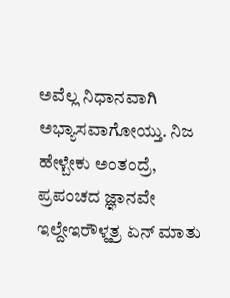ಅವೆಲ್ಲ ನಿಧಾನವಾಗಿ ಅಭ್ಯಾಸವಾಗೋಯ್ತು. ನಿಜ ಹೇಳ್ಬೇಕು ಅಂತಂದ್ರೆ, ಪ್ರಪಂಚದ ಜ್ಞಾನವೇ ಇಲ್ದೇಇರೌಳ್ಹತ್ರ ಏನ್ ಮಾತು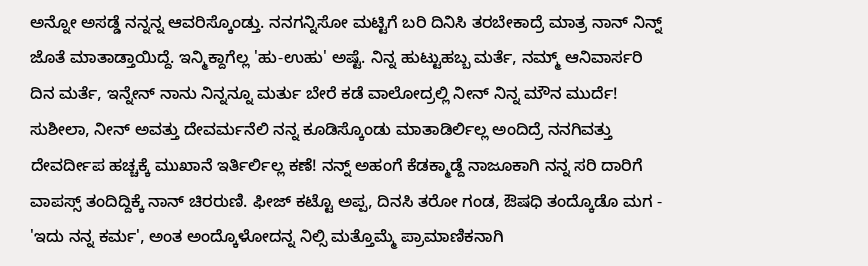ಅನ್ನೋ ಅಸಡ್ಡೆ ನನ್ನನ್ನ ಆವರಿಸ್ಕೊಂಡ್ತು. ನನಗನ್ನಿಸೋ ಮಟ್ಟಿಗೆ ಬರಿ ದಿನಿಸಿ ತರಬೇಕಾದ್ರೆ ಮಾತ್ರ ನಾನ್ ನಿನ್ನ್ ಜೊತೆ ಮಾತಾಡ್ತಾಯಿದ್ದೆ. ಇನ್ಮಿಕ್ದಾಗೆಲ್ಲ 'ಹು-ಉಹು' ಅಷ್ಟೆ. ನಿನ್ನ ಹುಟ್ಟುಹಬ್ಬ ಮರ್ತೆ, ನಮ್ಮ್ ಆನಿವಾರ್ಸರಿ ದಿನ ಮರ್ತೆ, ಇನ್ನೇನ್ ನಾನು ನಿನ್ನನ್ನೂ ಮರ್ತು ಬೇರೆ ಕಡೆ ವಾಲೋದ್ರಲ್ಲಿ ನೀನ್ ನಿನ್ನ ಮೌನ ಮುರ್ದೆ! ಸುಶೀಲಾ, ನೀನ್ ಅವತ್ತು ದೇವರ್ಮನೆಲಿ ನನ್ನ ಕೂಡಿಸ್ಕೊಂಡು ಮಾತಾಡಿರ್ಲಿಲ್ಲ ಅಂದಿದ್ರೆ ನನಗಿವತ್ತು ದೇವರ್ದೀಪ ಹಚ್ಚಕ್ಕೆ ಮುಖಾನೆ ಇರ್ತಿರ್ಲಿಲ್ಲ ಕಣೆ! ನನ್ನ್ ಅಹಂಗೆ ಕೆಡಕ್ಮಾಡ್ದೆ ನಾಜೂಕಾಗಿ ನನ್ನ ಸರಿ ದಾರಿಗೆ ವಾಪಸ್ಸ್ ತಂದಿದ್ದಿಕ್ಕೆ ನಾನ್ ಚಿರರುಣಿ. ಫೀಜ್ ಕಟ್ಟೊ ಅಪ್ಪ, ದಿನಸಿ ತರೋ ಗಂಡ, ಔಷಧಿ ತಂದ್ಕೊಡೊ ಮಗ - 'ಇದು ನನ್ನ ಕರ್ಮ', ಅಂತ ಅಂದ್ಕೊಳೋದನ್ನ ನಿಲ್ಸಿ ಮತ್ತೊಮ್ಮೆ ಪ್ರಾಮಾಣಿಕನಾಗಿ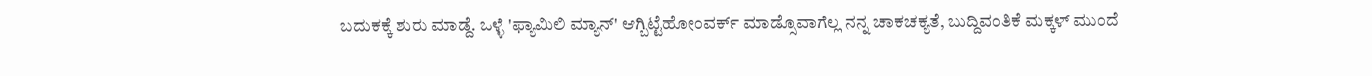ಬದುಕಕ್ಕೆ ಶುರು ಮಾಡ್ದೆ. ಒಳ್ಳೆ 'ಫ್ಯಾಮಿಲಿ ಮ್ಯಾನ್' ಆಗ್ಬಿಟ್ಟೆಹೋಂವರ್ಕ್ ಮಾಡ್ಸೊವಾಗೆಲ್ಲ ನನ್ನ ಚಾಕಚಕ್ಯತೆ, ಬುದ್ದಿವಂತಿಕೆ ಮಕ್ಕಳ್ ಮುಂದೆ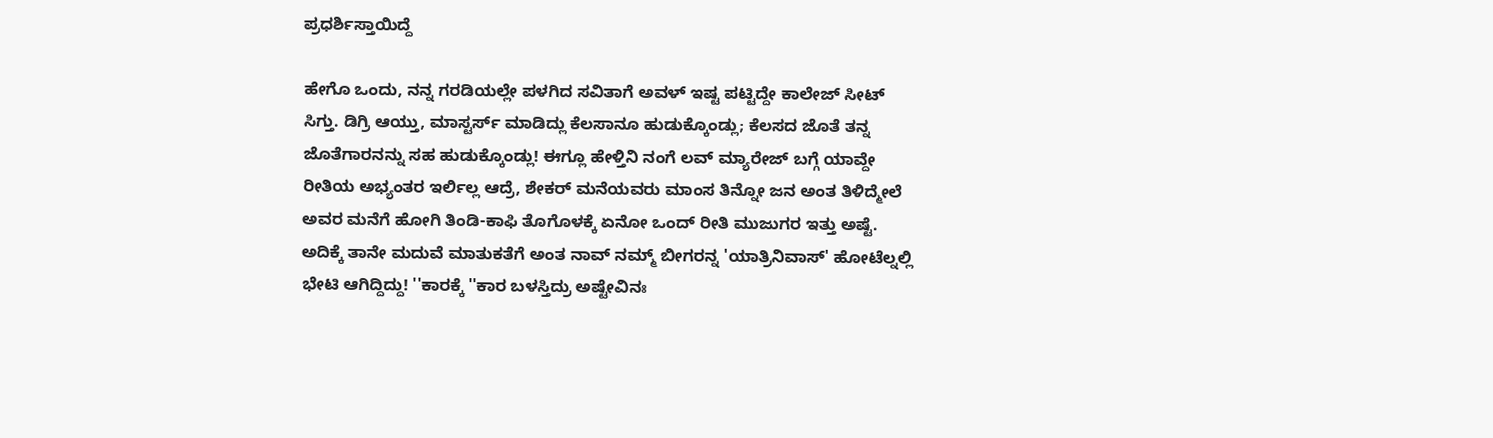ಪ್ರಧರ್ಶಿಸ್ತಾಯಿದ್ದೆ

ಹೇಗೊ ಒಂದು, ನನ್ನ ಗರಡಿಯಲ್ಲೇ ಪಳಗಿದ ಸವಿತಾಗೆ ಅವಳ್ ಇಷ್ಟ ಪಟ್ಟಿದ್ದೇ ಕಾಲೇಜ್ ಸೀಟ್ ಸಿಗ್ತು. ಡಿಗ್ರಿ ಆಯ್ತು, ಮಾಸ್ಟರ್ಸ್ ಮಾಡಿದ್ಲು ಕೆಲಸಾನೂ ಹುಡುಕ್ಕೊಂಡ್ಲು; ಕೆಲಸದ ಜೊತೆ ತನ್ನ ಜೊತೆಗಾರನನ್ನು ಸಹ ಹುಡುಕ್ಕೊಂಡ್ಲು! ಈಗ್ಲೂ ಹೇಳ್ತಿನಿ ನಂಗೆ ಲವ್ ಮ್ಯಾರೇಜ್ ಬಗ್ಗೆ ಯಾವ್ದೇ ರೀತಿಯ ಅಭ್ಯಂತರ ಇರ್ಲಿಲ್ಲ ಆದ್ರೆ, ಶೇಕರ್ ಮನೆಯವರು ಮಾಂಸ ತಿನ್ನೋ ಜನ ಅಂತ ತಿಳಿದ್ಮೇಲೆ ಅವರ ಮನೆಗೆ ಹೋಗಿ ತಿಂಡಿ-ಕಾಫಿ ತೊಗೊಳಕ್ಕೆ ಏನೋ ಒಂದ್ ರೀತಿ ಮುಜುಗರ ಇತ್ತು ಅಷ್ಟೆ. ಅದಿಕ್ಕೆ ತಾನೇ ಮದುವೆ ಮಾತುಕತೆಗೆ ಅಂತ ನಾವ್ ನಮ್ಮ್ ಬೀಗರನ್ನ 'ಯಾತ್ರಿನಿವಾಸ್' ಹೋಟೆಲ್ನಲ್ಲಿ ಭೇಟಿ ಆಗಿದ್ದಿದ್ದು! ''ಕಾರಕ್ಕೆ ''ಕಾರ ಬಳಸ್ತಿದ್ರು ಅಷ್ಟೇವಿನಃ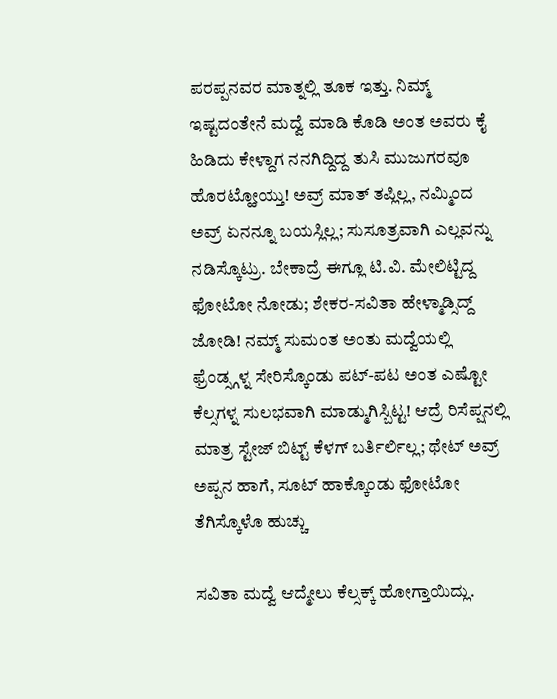ಪರಪ್ಪನವರ ಮಾತ್ನಲ್ಲಿ ತೂಕ ಇತ್ತು. ನಿಮ್ಮ್ ಇಷ್ಟದಂತೇನೆ ಮದ್ವೆ ಮಾಡಿ ಕೊಡಿ ಅಂತ ಅವರು ಕೈ ಹಿಡಿದು ಕೇಳ್ದಾಗ ನನಗಿದ್ದಿದ್ದ ತುಸಿ ಮುಜುಗರವೂ ಹೊರಟ್ಹೋಯ್ತು! ಅವ್ರ್ ಮಾತ್ ತಪ್ಲಿಲ್ಲ, ನಮ್ಮಿಂದ ಅವ್ರ್ ಏನನ್ನೂ ಬಯಸ್ಲಿಲ್ಲ; ಸುಸೂತ್ರವಾಗಿ ಎಲ್ಲವನ್ನು ನಡಿಸ್ಕೊಟ್ರು. ಬೇಕಾದ್ರೆ ಈಗ್ಲೂ ಟಿ.ವಿ. ಮೇಲಿಟ್ಟಿದ್ದ ಫೋಟೋ ನೋಡು; ಶೇಕರ-ಸವಿತಾ ಹೇಳ್ಮಾಡ್ಸಿದ್ದ್ ಜೋಡಿ! ನಮ್ಮ್ ಸುಮಂತ ಅಂತು ಮದ್ವೆಯಲ್ಲಿ ಫ್ರೆಂಡ್ಸ್ಗಳ್ನ ಸೇರಿಸ್ಕೊಂಡು ಪಟ್-ಪಟ ಅಂತ ಎಷ್ಟೋ ಕೆಲ್ಸಗಳ್ನ ಸುಲಭವಾಗಿ ಮಾಡ್ಮುಗಿಸ್ಬಿಟ್ಟ! ಆದ್ರೆ ರಿಸೆಪ್ಷನಲ್ಲಿ ಮಾತ್ರ ಸ್ಟೇಜ್ ಬಿಟ್ಟ್ ಕೆಳಗ್ ಬರ್ತಿರ್ಲಿಲ್ಲ; ಥೇಟ್ ಅವ್ರ್ ಅಪ್ಪನ ಹಾಗೆ, ಸೂಟ್ ಹಾಕ್ಕೊಂಡು ಫೋಟೋ ತೆಗಿಸ್ಕೊಳೊ ಹುಚ್ಚು

ಸವಿತಾ ಮದ್ವೆ ಆದ್ಮೇಲು ಕೆಲ್ಸಕ್ಕ್ ಹೋಗ್ತಾಯಿದ್ಲು.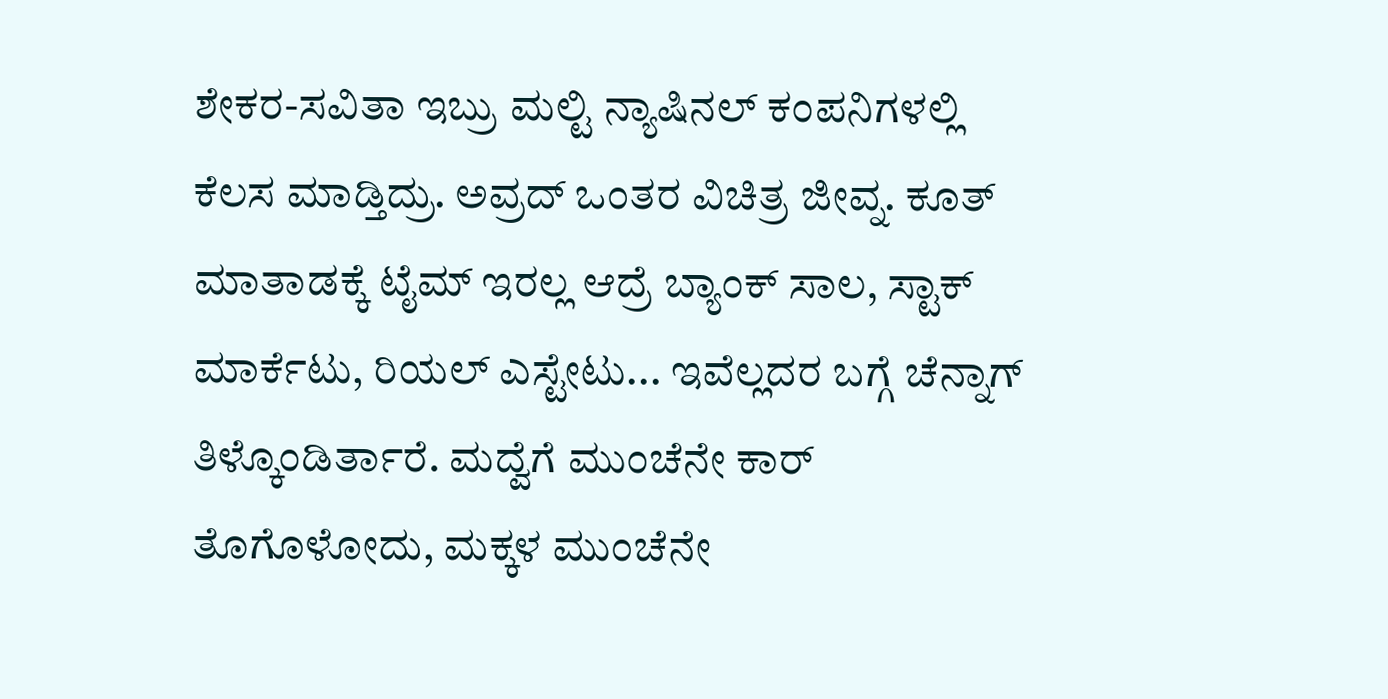ಶೇಕರ-ಸವಿತಾ ಇಬ್ರು ಮಲ್ಟಿ ನ್ಯಾಷಿನಲ್ ಕಂಪನಿಗಳಲ್ಲಿ ಕೆಲಸ ಮಾಡ್ತಿದ್ರು. ಅವ್ರದ್ ಒಂತರ ವಿಚಿತ್ರ ಜೀವ್ನ. ಕೂತ್ ಮಾತಾಡಕ್ಕೆ ಟೈಮ್ ಇರಲ್ಲ ಆದ್ರೆ ಬ್ಯಾಂಕ್ ಸಾಲ, ಸ್ಟಾಕ್ ಮಾರ್ಕೆಟು, ರಿಯಲ್ ಎಸ್ಟೇಟು... ಇವೆಲ್ಲದರ ಬಗ್ಗೆ ಚೆನ್ನಾಗ್ ತಿಳ್ಕೊಂಡಿರ್ತಾರೆ. ಮದ್ವೆಗೆ ಮುಂಚೆನೇ ಕಾರ್ ತೊಗೊಳೋದು, ಮಕ್ಕಳ ಮುಂಚೆನೇ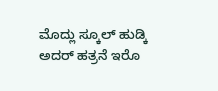ಮೊದ್ಲು ಸ್ಕೂಲ್ ಹುಡ್ಕಿ ಅದರ್ ಹತ್ರನೆ ಇರೊ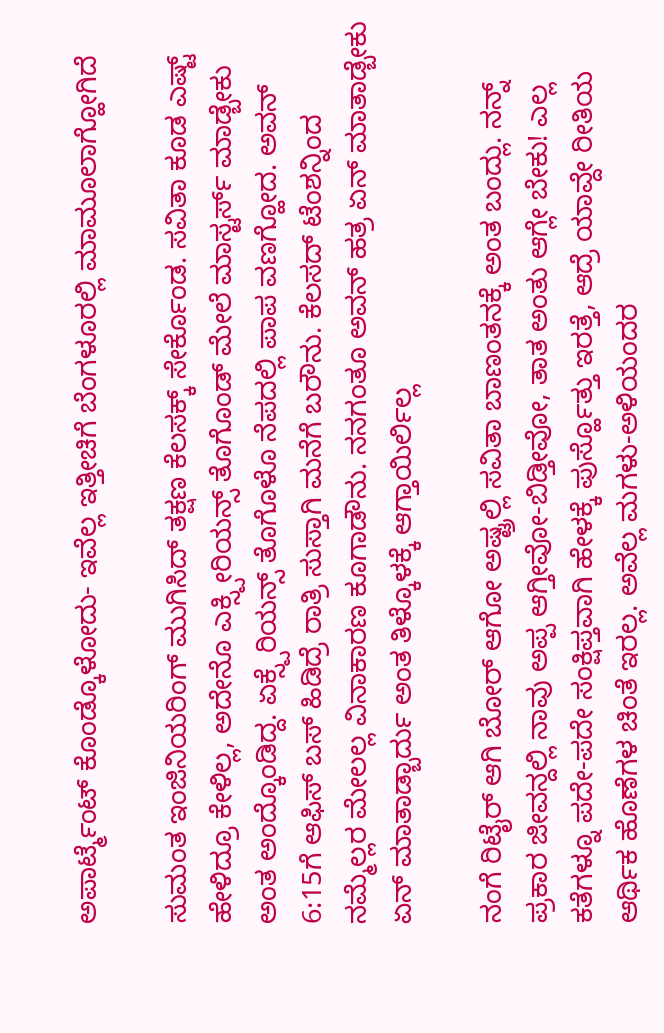ಅಪಾರ್ಟ್ಮೆಂಟ್ ಕೊಂಡ್ಕೊಳೋದು- ಇವೆಲ್ಲ ಇತ್ತೀಚಿಗೆ ಬೆಂಗಳೂರಲ್ಲಿ ಮಾಮೂಲಾಗ್ಹೋಗಿದೆ

ಸುಮಂತ ಇಂಜಿನಿಯರಿಂಗ್ ಮುಗಿಸಿದ್ ತಕ್ಷಣ ಕೆಲಸಕ್ಕ್ ಸೇರ್ಕೊಂಡ. ಸವಿತಾ ಕೂಡ ಎಷ್ಟ್ ಹೇಳಿದ್ರೂ ಕೇಳಿಲ್ಲ, ಅದೇನೊ ಎಕ್ಸ್ಪೀರಿಯನ್ಸ್ ತೊಗೊಂಡ್ ಮೇಲೆ ಮಾಸ್ಟರ್ಸ್ ಮಾಡ್ಬೇಕು ಅಂತ ಅಂದ್ಕೊಂಡಿದ್ದ. ಏಕ್ಸ್ಪೆರಿಯನ್ಸ್ ತೊಗೊಳೊ ನೆಪದಲ್ಲಿ ಪಾಪ ವಣಗ್ಹೋದ. ಅವನ್ 6:15ಗೆ ಆಫಿಸ್ ಬಸ್ ಹಿಡಿದ್ರೆ ರಾತ್ರಿ ಸುಸ್ತಾಗಿ ಮನೆಗೆ ಬರೌನು. ಕೆಲಸದ್ ಟೆಂಶನ್ನಿಂದ ನಮ್ಮೆಲ್ಲರ ಮೇಲಲ್ಲ ವಿನಾಕಾರಣ ಕೂಗಾಡೌನು. ನನಗಂತೂ ಅವನ್ ಹತ್ರ ಏನ್ ಮಾತಾಡ್ಬೇಕು ಏನ್ ಮಾತಾಡ್ಬಾರ್ದು ಅಂತ ತಿಳ್ಕೊಳಕ್ಕೆ ಆಗ್ತಾಯಿರ್ಲಿಲ್ಲ

ನಂಗೆ ರಿಟೈರ್ ಆಗಿ ಬೋರ್ ಆಗೋ ಅಷ್ಟ್ರಲ್ಲಿ ಸವಿತಾ ಬಾಣಂತನಕ್ಕೆ ಅಂತ ಬಂದ್ಲು. ನನ್ನ್ ಪ್ರಕಾರ ಜೀವನ್ದಲ್ಲಿ ನಾವು ಅಪ್ಪ ಆಗ್ತೀವೋ-ಬಿಡ್ತೀವೋ, ತಾತ ಅಂತು ಆಗ್ಲೇ ಬೇಕು! ಎಲ್ಲ ಕತೆಗಳ್ನೂ ಪದೇ-ಪದೇ ಸಂಕ್ಷಿಪ್ತವಾಗಿ ಹೇಳಕ್ಕೆ ಪುರ್ಸ್ಹೊತ್ತು ಇರತ್ತೆ, ಆದ್ರೆ ಯಾವ್ದೇ ರೀತಿಯ ಆರ್ಥಿಕ ಹೊಣೆಗಳ ಚಿಂತೆ ಇರಲ್ಲ. ಅವೆಲ್ಲ ಮಗಳು-ಅಳಿಯಂದರ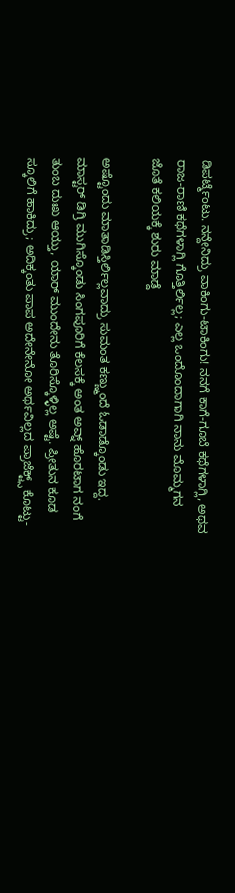ಡಿಪರ್ಟ್ಮೆಂಟು. ನನ್ದೇನಿದ್ರು ವಾಕಿಂಗು-ಟಾಕಿಂಗು! ನನಗೆ ಕಾಗೆ-ಗೂಬೆ ಕಥೆಗಳಾಗ್ಲಿ, ಅಥವ ರಾಜ-ರಾಣಿ ಕಥೆಗಳಾಗ್ಲಿ ಗೊತ್ತಿರ್ಲಿಲ್ಲ; ಎಲ್ಲ ಒಂದೊಂದಾಗಾಗಿ ನಾನು ಮೊಮ್ಮಗನ ಜೊತೆ ಕಲಿಯಕ್ಕೆ ಶುರು ಮಾಡ್ದೆ

ಅಷ್ಟೊಂದು ಮಾತಾಡಿಸ್ತಿರ್ಲಿಲ್ಲವಾದ್ರು ಸುಮಂತ ಕಣ್ಣ್ಮುಂದೆ ಓಡಾಡ್ಕೊಂಡು ಇದ್ದ. ಮಾಸ್ಟರ್ ಡಿಗ್ರಿ ಮುಗಿಸ್ಕೊಂಡು ಸಿಂಗಪೂರಿಗೆ ಕೆಲಸಕ್ಕೆ ಅಂತ ಅವ್ನ್ ಹೊರಟಾಗ ನಂಗೆ ತುಂಬ ದುಃಖ ಆಯ್ತು, ಯಾರ್ ಮುಂದೇನು ತೊರಿಸ್ಕೊಳ್ಳಿಲ್ಲ ಅಷ್ಟೆ. ಪ್ರೀತುನ ಕೂಡ ಸ್ಕೂಲಿಗೆ ಹಾಕಿದ್ರು; ಅದಿಕ್ಕಂತು ಪಾಪ ಅದೇನೇನೋ ಅರ್ಥವಿಲ್ಲದ ಪ್ರಾಜೆಕ್ಟ್ಸ್ ಕೊಟ್ಟು-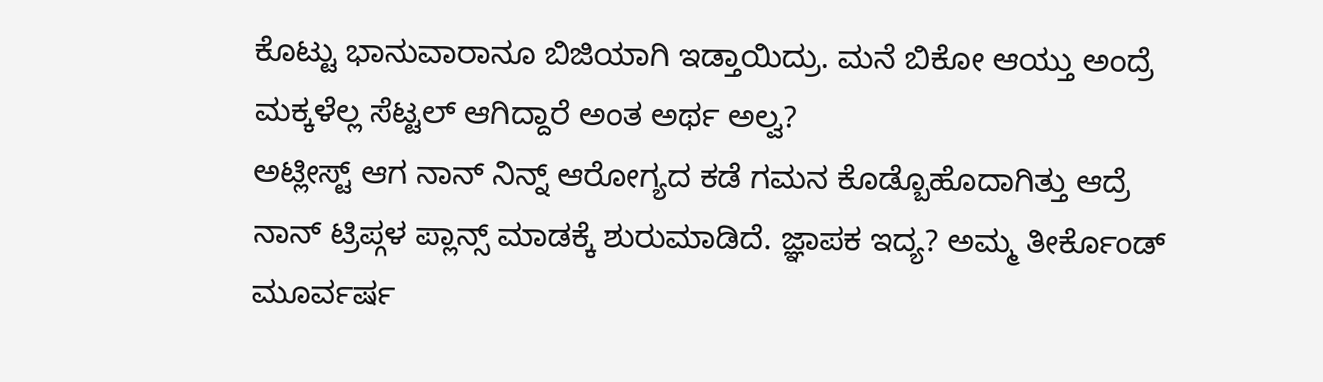ಕೊಟ್ಟು ಭಾನುವಾರಾನೂ ಬಿಜಿಯಾಗಿ ಇಡ್ತಾಯಿದ್ರು. ಮನೆ ಬಿಕೋ ಆಯ್ತು ಅಂದ್ರೆ ಮಕ್ಕಳೆಲ್ಲ ಸೆಟ್ಟಲ್ ಆಗಿದ್ದಾರೆ ಅಂತ ಅರ್ಥ ಅಲ್ವ?
ಅಟ್ಲೀಸ್ಟ್ ಆಗ ನಾನ್ ನಿನ್ನ್ ಆರೋಗ್ಯದ ಕಡೆ ಗಮನ ಕೊಡ್ಬೊಹೊದಾಗಿತ್ತು ಆದ್ರೆ ನಾನ್ ಟ್ರಿಪ್ಗಳ ಪ್ಲಾನ್ಸ್ ಮಾಡಕ್ಕೆ ಶುರುಮಾಡಿದೆ. ಜ್ಞಾಪಕ ಇದ್ಯ? ಅಮ್ಮ ತೀರ್ಕೊಂಡ್ ಮೂರ್ವರ್ಷ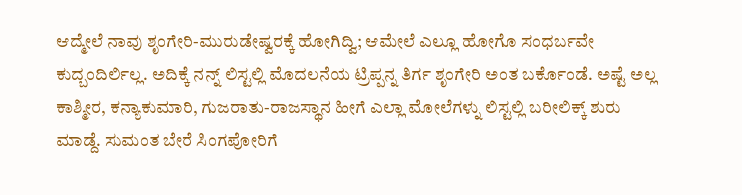ಆದ್ಮೇಲೆ ನಾವು ಶೃಂಗೇರಿ-ಮುರುಡೇಷ್ವರಕ್ಕೆ ಹೋಗಿದ್ವಿ; ಆಮೇಲೆ ಎಲ್ಲೂ ಹೋಗೊ ಸಂಧರ್ಬವೇ ಕುದ್ಬಂದಿರ್ಲಿಲ್ಲ. ಅದಿಕ್ಕೆ ನನ್ನ್ ಲಿಸ್ಟಲ್ಲಿ ಮೊದಲನೆಯ ಟ್ರಿಪ್ಪನ್ನ ತಿರ್ಗ ಶೃಂಗೇರಿ ಅಂತ ಬರ್ಕೊಂಡೆ. ಅಷ್ಟೆ ಅಲ್ಲ ಕಾಶ್ಮೀರ, ಕನ್ಯಾಕುಮಾರಿ, ಗುಜರಾತು-ರಾಜಸ್ಥಾನ ಹೀಗೆ ಎಲ್ಲಾ ಮೋಲೆಗಳ್ನು ಲಿಸ್ಟಲ್ಲಿ ಬರೀಲಿಕ್ಕ್ ಶುರು ಮಾಡ್ದೆ. ಸುಮಂತ ಬೇರೆ ಸಿಂಗಪೋರಿಗೆ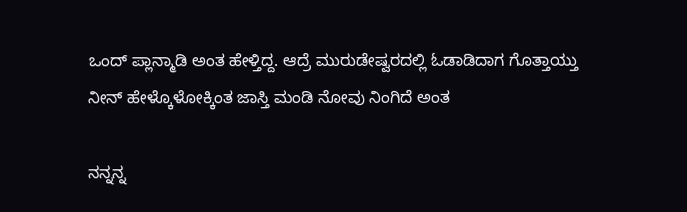ಒಂದ್ ಪ್ಲಾನ್ಮಾಡಿ ಅಂತ ಹೇಳ್ತಿದ್ದ. ಆದ್ರೆ ಮುರುಡೇಷ್ವರದಲ್ಲಿ ಓಡಾಡಿದಾಗ ಗೊತ್ತಾಯ್ತು ನೀನ್ ಹೇಳ್ಕೊಳೋಕ್ಕಿಂತ ಜಾಸ್ತಿ ಮಂಡಿ ನೋವು ನಿಂಗಿದೆ ಅಂತ

ನನ್ನನ್ನ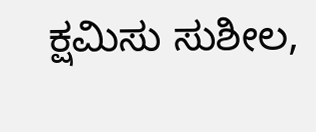ಕ್ಷಮಿಸು ಸುಶೀಲ,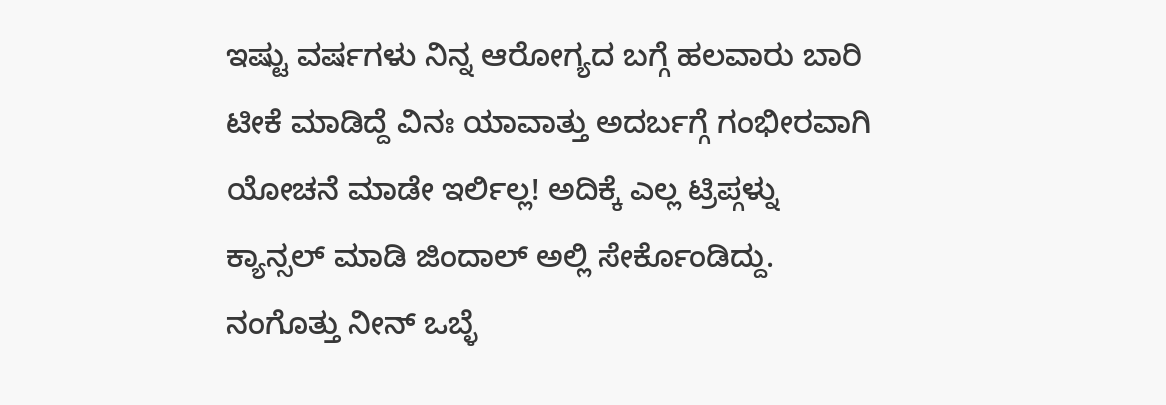ಇಷ್ಟು ವರ್ಷಗಳು ನಿನ್ನ ಆರೋಗ್ಯದ ಬಗ್ಗೆ ಹಲವಾರು ಬಾರಿ ಟೀಕೆ ಮಾಡಿದ್ದೆ ವಿನಃ ಯಾವಾತ್ತು ಅದರ್ಬಗ್ಗೆ ಗಂಭೀರವಾಗಿ ಯೋಚನೆ ಮಾಡೇ ಇರ್ಲಿಲ್ಲ! ಅದಿಕ್ಕೆ ಎಲ್ಲ ಟ್ರಿಪ್ಗಳ್ನು ಕ್ಯಾನ್ಸಲ್ ಮಾಡಿ ಜಿಂದಾಲ್ ಅಲ್ಲಿ ಸೇರ್ಕೊಂಡಿದ್ದು. ನಂಗೊತ್ತು ನೀನ್ ಒಬ್ಳೆ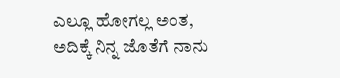ಎಲ್ಲೂ ಹೋಗಲ್ಲ ಅಂತ, ಅದಿಕ್ಕೆ ನಿನ್ನ ಜೊತೆಗೆ ನಾನು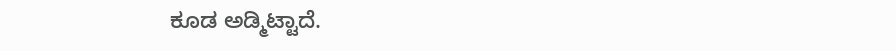ಕೂಡ ಅಡ್ಮಿಟ್ಟಾದೆ.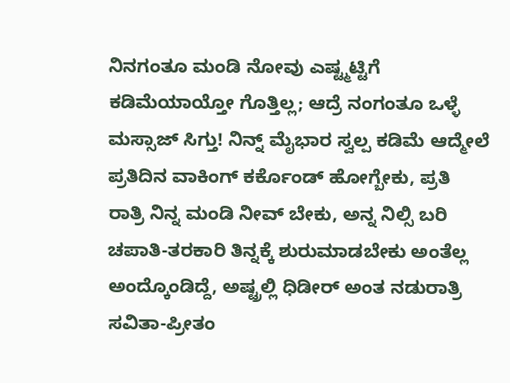ನಿನಗಂತೂ ಮಂಡಿ ನೋವು ಎಷ್ಟ್ಮಟ್ಟಿಗೆ ಕಡಿಮೆಯಾಯ್ತೋ ಗೊತ್ತಿಲ್ಲ; ಆದ್ರೆ ನಂಗಂತೂ ಒಳ್ಳೆ ಮಸ್ಸಾಜ್ ಸಿಗ್ತು! ನಿನ್ನ್ ಮೈಭಾರ ಸ್ವಲ್ಪ ಕಡಿಮೆ ಆದ್ಮೇಲೆ ಪ್ರತಿದಿನ ವಾಕಿಂಗ್ ಕರ್ಕೊಂಡ್ ಹೋಗ್ಬೇಕು, ಪ್ರತಿ ರಾತ್ರಿ ನಿನ್ನ ಮಂಡಿ ನೀವ್ ಬೇಕು, ಅನ್ನ ನಿಲ್ಸಿ ಬರಿ ಚಪಾತಿ-ತರಕಾರಿ ತಿನ್ನಕ್ಕೆ ಶುರುಮಾಡಬೇಕು ಅಂತೆಲ್ಲ ಅಂದ್ಕೊಂಡಿದ್ದೆ, ಅಷ್ಟ್ರಲ್ಲಿ ಧಿಡೀರ್ ಅಂತ ನಡುರಾತ್ರಿ ಸವಿತಾ-ಪ್ರೀತಂ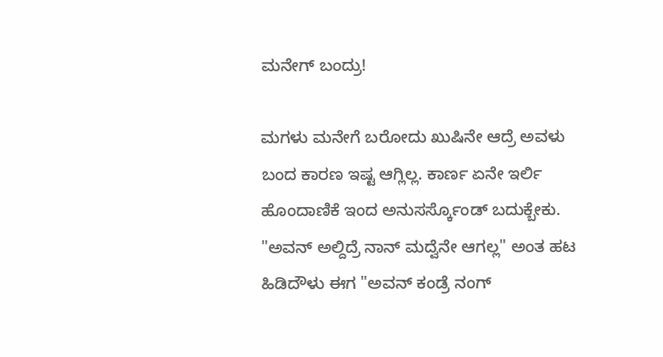ಮನೇಗ್ ಬಂದ್ರು!

ಮಗಳು ಮನೇಗೆ ಬರೋದು ಖುಷಿನೇ ಆದ್ರೆ ಅವಳು ಬಂದ ಕಾರಣ ಇಷ್ಟ ಆಗ್ಲಿಲ್ಲ. ಕಾರ್ಣ ಏನೇ ಇರ್ಲಿ ಹೊಂದಾಣಿಕೆ ಇಂದ ಅನುಸರ್ಸ್ಕೊಂಡ್ ಬದುಕ್ಬೇಕು. "ಅವನ್ ಅಲ್ದಿದ್ರೆ ನಾನ್ ಮದ್ವೆನೇ ಆಗಲ್ಲ" ಅಂತ ಹಟ ಹಿಡಿದೌಳು ಈಗ "ಅವನ್ ಕಂಡ್ರೆ ನಂಗ್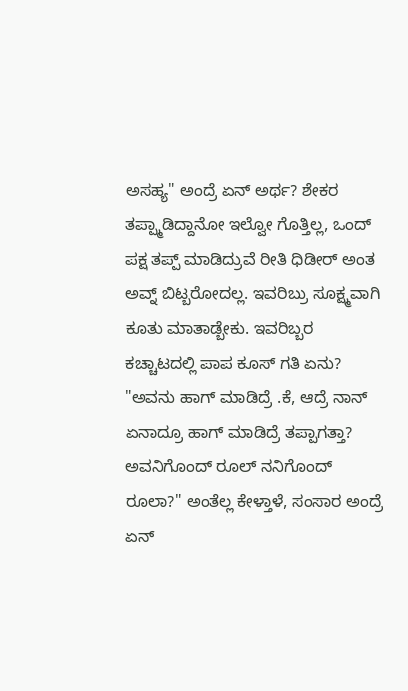ಅಸಹ್ಯ" ಅಂದ್ರೆ ಏನ್ ಅರ್ಥ? ಶೇಕರ ತಪ್ಪ್ಮಾಡಿದ್ದಾನೋ ಇಲ್ವೋ ಗೊತ್ತಿಲ್ಲ, ಒಂದ್ ಪಕ್ಷ ತಪ್ಪ್ ಮಾಡಿದ್ರುವೆ ರೀತಿ ಧಿಡೀರ್ ಅಂತ ಅವ್ನ್ ಬಿಟ್ಬರೋದಲ್ಲ. ಇವರಿಬ್ರು ಸೂಕ್ಷ್ಮವಾಗಿ ಕೂತು ಮಾತಾಡ್ಬೇಕು. ಇವರಿಬ್ಬರ ಕಚ್ಚಾಟದಲ್ಲಿ ಪಾಪ ಕೂಸ್ ಗತಿ ಏನು? "ಅವನು ಹಾಗ್ ಮಾಡಿದ್ರೆ .ಕೆ, ಆದ್ರೆ ನಾನ್ ಏನಾದ್ರೂ ಹಾಗ್ ಮಾಡಿದ್ರೆ ತಪ್ಪಾಗತ್ತಾ? ಅವನಿಗೊಂದ್ ರೂಲ್ ನನಿಗೊಂದ್ ರೂಲಾ?" ಅಂತೆಲ್ಲ ಕೇಳ್ತಾಳೆ, ಸಂಸಾರ ಅಂದ್ರೆ ಏನ್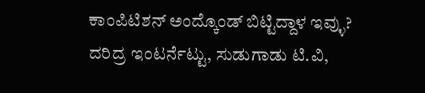ಕಾಂಪಿಟಿಶನ್ ಅಂದ್ಕೊಂಡ್ ಬಿಟ್ಟಿದ್ದಾಳ ಇವ್ಳು? ದರಿದ್ರ ಇಂಟರ್ನೆಟ್ಟು, ಸುಡುಗಾಡು ಟಿ.ವಿ,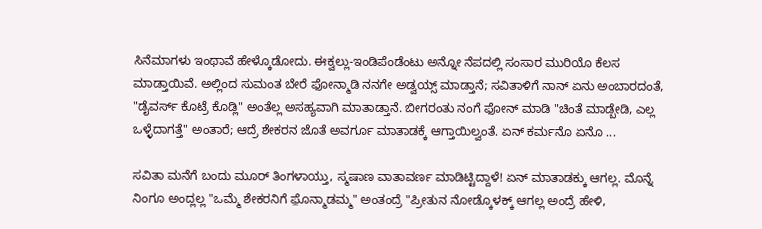ಸಿನೆಮಾಗಳು ಇಂಥಾವೆ ಹೇಳ್ಕೊಡೋದು. ಈಕ್ವಲ್ಲು-ಇಂಡಿಪೆಂಡೆಂಟು ಅನ್ನೋ ನೆಪದಲ್ಲಿ ಸಂಸಾರ ಮುರಿಯೊ ಕೆಲಸ ಮಾಡ್ತಾಯಿವೆ. ಅಲ್ಲಿಂದ ಸುಮಂತ ಬೇರೆ ಫೋನ್ಮಾಡಿ ನನಗೇ ಅಡ್ವಯ್ಸ್ ಮಾಡ್ತಾನೆ; ಸವಿತಾಳಿಗೆ ನಾನ್ ಏನು ಅಂಬಾರದಂತೆ, "ಡೈವರ್ಸ್ ಕೊಟ್ರೆ ಕೊಡ್ಲಿ" ಅಂತೆಲ್ಲ ಅಸಹ್ಯವಾಗಿ ಮಾತಾಡ್ತಾನೆ. ಬೀಗರಂತು ನಂಗೆ ಫೋನ್ ಮಾಡಿ "ಚಿಂತೆ ಮಾಡ್ಬೇಡಿ, ಎಲ್ಲ ಒಳ್ಳೆದಾಗತ್ತೆ" ಅಂತಾರೆ; ಆದ್ರೆ ಶೇಕರನ ಜೊತೆ ಅವರ್ಗೂ ಮಾತಾಡಕ್ಕೆ ಆಗ್ತಾಯಿಲ್ವಂತೆ. ಏನ್ ಕರ್ಮನೊ ಏನೊ ...

ಸವಿತಾ ಮನೆಗೆ ಬಂದು ಮೂರ್ ತಿಂಗಳಾಯ್ತು, ಸ್ಮಷಾಣ ವಾತಾವರ್ಣ ಮಾಡಿಟ್ಟಿದ್ದಾಳೆ! ಏನ್ ಮಾತಾಡಕ್ಕು ಆಗಲ್ಲ. ಮೊನ್ನೆ ನಿಂಗೂ ಅಂದ್ಲಲ್ಲ "ಒಮ್ಮೆ ಶೇಕರನಿಗೆ ಫ಼ೊನ್ಮಾಡಮ್ಮ" ಅಂತಂದ್ರೆ "ಪ್ರೀತುನ ನೋಡ್ಕೊಳಕ್ಕ್ ಆಗಲ್ಲ ಅಂದ್ರೆ ಹೇಳಿ,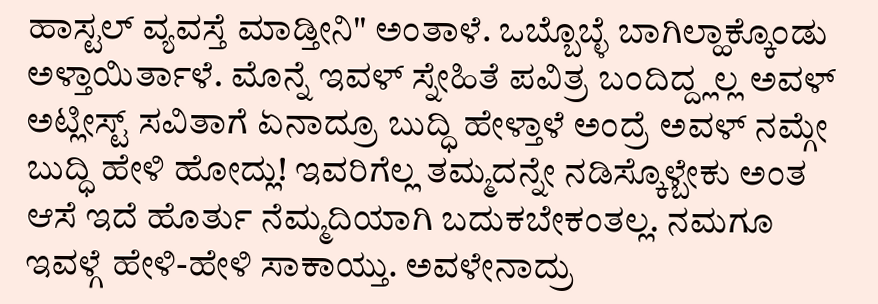ಹಾಸ್ಟಲ್ ವ್ಯವಸ್ತೆ ಮಾಡ್ತೀನಿ" ಅಂತಾಳೆ. ಒಬ್ಬೊಬ್ಳೆ ಬಾಗಿಲ್ಹಾಕ್ಕೊಂಡು ಅಳ್ತಾಯಿರ್ತಾಳೆ. ಮೊನ್ನೆ ಇವಳ್ ಸ್ನೇಹಿತೆ ಪವಿತ್ರ ಬಂದಿದ್ದ್ಲಲ್ಲ ಅವಳ್ ಅಟ್ಲೀಸ್ಟ್ ಸವಿತಾಗೆ ಏನಾದ್ರೂ ಬುದ್ಧಿ ಹೇಳ್ತಾಳೆ ಅಂದ್ರೆ ಅವಳ್ ನಮ್ಗೇ ಬುದ್ಧಿ ಹೇಳಿ ಹೋದ್ಲು! ಇವರಿಗೆಲ್ಲ ತಮ್ಮದನ್ನೇ ನಡಿಸ್ಕೊಳ್ಬೇಕು ಅಂತ ಆಸೆ ಇದೆ ಹೊರ್ತು ನೆಮ್ಮದಿಯಾಗಿ ಬದುಕಬೇಕಂತಲ್ಲ. ನಮಗೂ ಇವಳ್ಗೆ ಹೇಳಿ-ಹೇಳಿ ಸಾಕಾಯ್ತು. ಅವಳೇನಾದ್ರು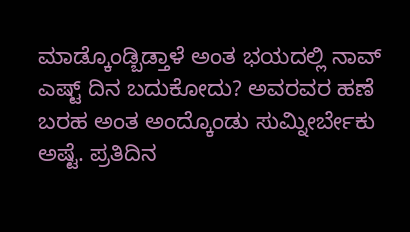ಮಾಡ್ಕೊಂಡ್ಬಿಡ್ತಾಳೆ ಅಂತ ಭಯದಲ್ಲಿ ನಾವ್ ಎಷ್ಟ್ ದಿನ ಬದುಕೋದು? ಅವರವರ ಹಣೆ ಬರಹ ಅಂತ ಅಂದ್ಕೊಂಡು ಸುಮ್ನೀರ್ಬೇಕು ಅಷ್ಟೆ. ಪ್ರತಿದಿನ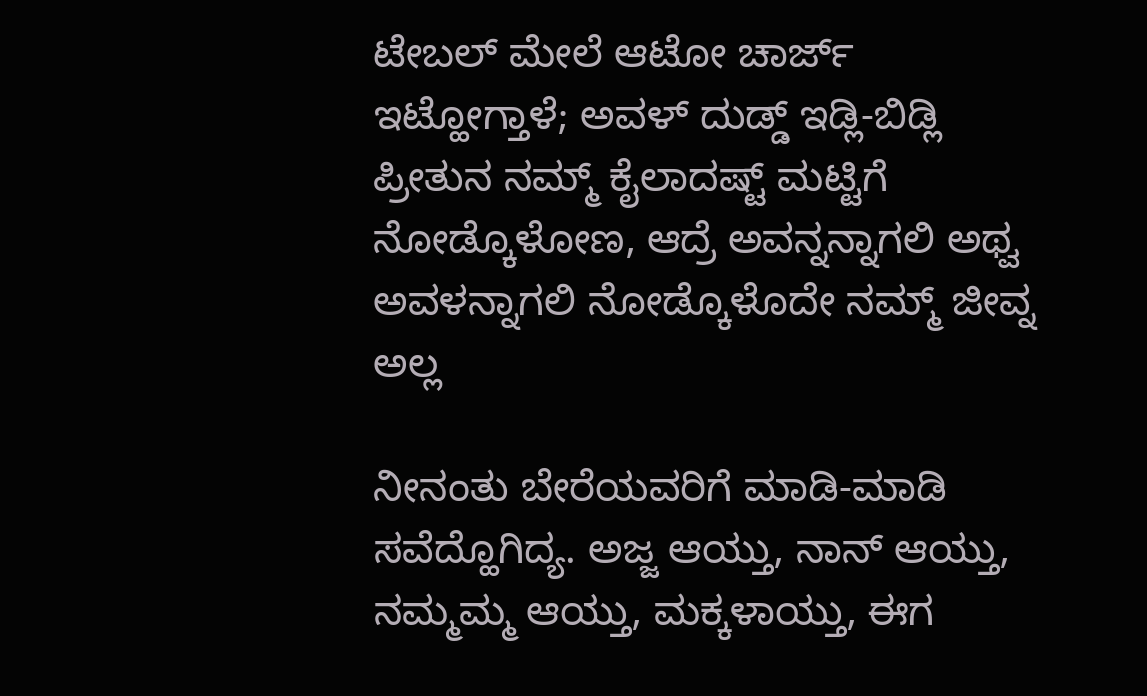ಟೇಬಲ್ ಮೇಲೆ ಆಟೋ ಚಾರ್ಜ್ ಇಟ್ಹೋಗ್ತಾಳೆ; ಅವಳ್ ದುಡ್ಡ್ ಇಡ್ಲಿ-ಬಿಡ್ಲಿ ಪ್ರೀತುನ ನಮ್ಮ್ ಕೈಲಾದಷ್ಟ್ ಮಟ್ಟಿಗೆ ನೋಡ್ಕೊಳೋಣ, ಆದ್ರೆ ಅವನ್ನನ್ನಾಗಲಿ ಅಥ್ವ ಅವಳನ್ನಾಗಲಿ ನೋಡ್ಕೊಳೊದೇ ನಮ್ಮ್ ಜೀವ್ನ ಅಲ್ಲ

ನೀನಂತು ಬೇರೆಯವರಿಗೆ ಮಾಡಿ-ಮಾಡಿ ಸವೆದ್ಹೊಗಿದ್ಯ. ಅಜ್ಜ ಆಯ್ತು, ನಾನ್ ಆಯ್ತು, ನಮ್ಮಮ್ಮ ಆಯ್ತು, ಮಕ್ಕಳಾಯ್ತು, ಈಗ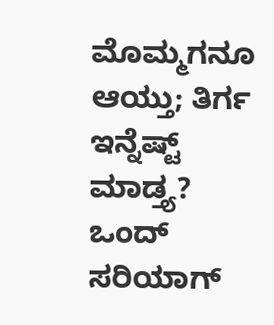ಮೊಮ್ಮಗನೂ ಆಯ್ತು; ತಿರ್ಗ ಇನ್ನೆಷ್ಟ್ ಮಾಡ್ತ್ಯ? ಒಂದ್ ಸರಿಯಾಗ್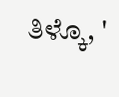ತಿಳ್ಕೊ, '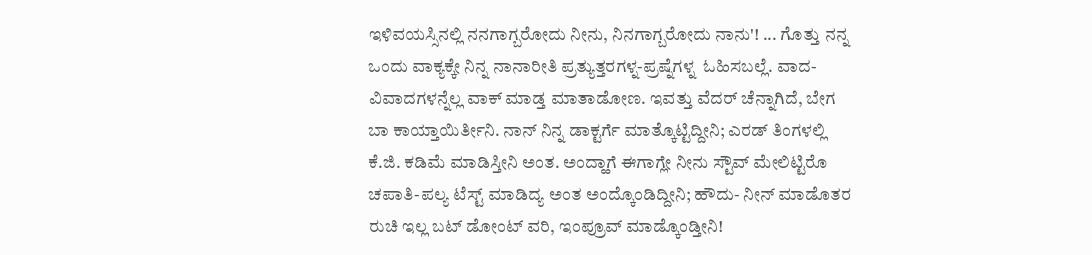ಇಳಿವಯಸ್ಸಿನಲ್ಲಿ ನನಗಾಗ್ಬರೋದು ನೀನು, ನಿನಗಾಗ್ಬರೋದು ನಾನು'! ... ಗೊತ್ತು ನನ್ನ ಒಂದು ವಾಕ್ಯಕ್ಕೇ ನಿನ್ನ ನಾನಾರೀತಿ ಪ್ರತ್ಯುತ್ತರಗಳ್ನ-ಪ್ರಷ್ನೆಗಳ್ನ  ಓಹಿಸಬಲ್ಲೆ. ವಾದ-ವಿವಾದಗಳನ್ನೆಲ್ಲ ವಾಕ್ ಮಾಡ್ತ ಮಾತಾಡೋಣ. ಇವತ್ತು ವೆದರ್ ಚೆನ್ನಾಗಿದೆ, ಬೇಗ ಬಾ ಕಾಯ್ತಾಯಿರ್ತೀನಿ. ನಾನ್ ನಿನ್ನ ಡಾಕ್ಟರ್ಗೆ ಮಾತ್ಕೊಟ್ಟಿದ್ದೀನಿ; ಎರಡ್ ತಿಂಗಳಲ್ಲಿ ಕೆ.ಜಿ. ಕಡಿಮೆ ಮಾಡಿಸ್ತೀನಿ ಅಂತ. ಅಂದ್ಹಾಗೆ ಈಗಾಗ್ಲೇ ನೀನು ಸ್ಟೌವ್ ಮೇಲಿಟ್ಟಿರೊ ಚಪಾತಿ-ಪಲ್ಯ ಟೆಸ್ಟ್ ಮಾಡಿದ್ಯ ಅಂತ ಅಂದ್ಕೊಂಡಿದ್ದೀನಿ; ಹೌದು- ನೀನ್ ಮಾಡೊತರ ರುಚಿ ಇಲ್ಲ ಬಟ್ ಡೋಂಟ್ ವರಿ, ಇಂಪ್ರೂವ್ ಮಾಡ್ಕೊಂಡ್ತೀನಿ!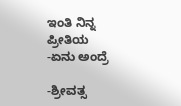ಇಂತಿ ನಿನ್ನ ಪ್ರೀತಿಯ
-ಏನು ಅಂದ್ರೆ

-ಶ್ರೀವತ್ಸ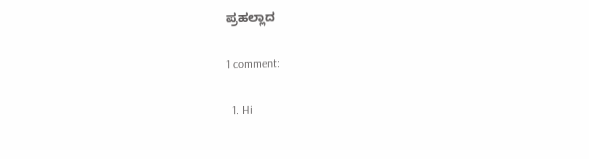ಪ್ರಹಲ್ಲಾದ

1 comment:

  1. Hi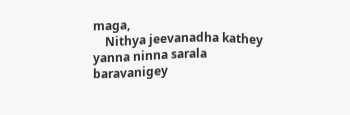maga,
    Nithya jeevanadha kathey yanna ninna sarala baravanigey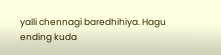yalli chennagi baredhihiya. Hagu ending kuda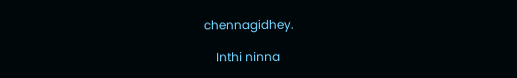chennagidhey.

    Inthi ninna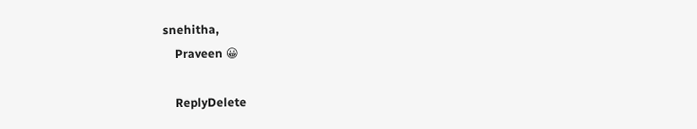snehitha,
    Praveen 😀

    ReplyDelete